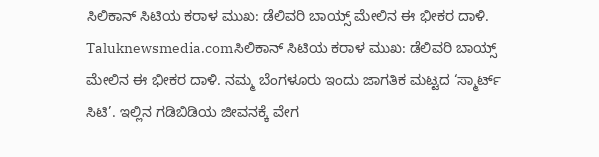ಸಿಲಿಕಾನ್ ಸಿಟಿಯ ಕರಾಳ ಮುಖ: ಡೆಲಿವರಿ ಬಾಯ್ಸ್ ಮೇಲಿನ ಈ ಭೀಕರ ದಾಳಿ.
Taluknewsmedia.comಸಿಲಿಕಾನ್ ಸಿಟಿಯ ಕರಾಳ ಮುಖ: ಡೆಲಿವರಿ ಬಾಯ್ಸ್ ಮೇಲಿನ ಈ ಭೀಕರ ದಾಳಿ. ನಮ್ಮ ಬೆಂಗಳೂರು ಇಂದು ಜಾಗತಿಕ ಮಟ್ಟದ ‘ಸ್ಮಾರ್ಟ್ ಸಿಟಿ’. ಇಲ್ಲಿನ ಗಡಿಬಿಡಿಯ ಜೀವನಕ್ಕೆ ವೇಗ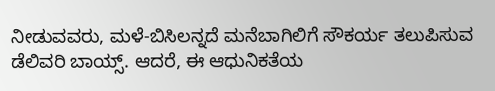ನೀಡುವವರು, ಮಳೆ-ಬಿಸಿಲನ್ನದೆ ಮನೆಬಾಗಿಲಿಗೆ ಸೌಕರ್ಯ ತಲುಪಿಸುವ ಡೆಲಿವರಿ ಬಾಯ್ಸ್. ಆದರೆ, ಈ ಆಧುನಿಕತೆಯ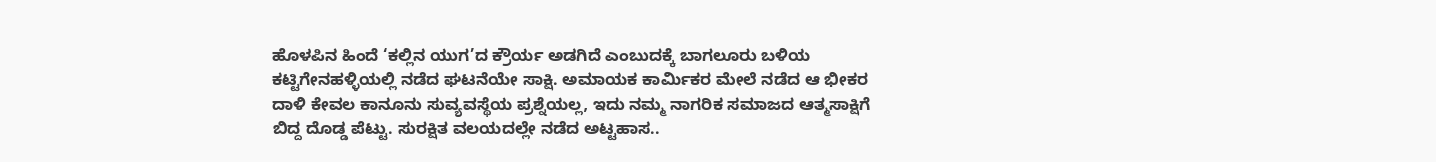ಹೊಳಪಿನ ಹಿಂದೆ ‘ಕಲ್ಲಿನ ಯುಗ’ದ ಕ್ರೌರ್ಯ ಅಡಗಿದೆ ಎಂಬುದಕ್ಕೆ ಬಾಗಲೂರು ಬಳಿಯ ಕಟ್ಟಿಗೇನಹಳ್ಳಿಯಲ್ಲಿ ನಡೆದ ಘಟನೆಯೇ ಸಾಕ್ಷಿ. ಅಮಾಯಕ ಕಾರ್ಮಿಕರ ಮೇಲೆ ನಡೆದ ಆ ಭೀಕರ ದಾಳಿ ಕೇವಲ ಕಾನೂನು ಸುವ್ಯವಸ್ಥೆಯ ಪ್ರಶ್ನೆಯಲ್ಲ, ಇದು ನಮ್ಮ ನಾಗರಿಕ ಸಮಾಜದ ಆತ್ಮಸಾಕ್ಷಿಗೆ ಬಿದ್ದ ದೊಡ್ಡ ಪೆಟ್ಟು. ಸುರಕ್ಷಿತ ವಲಯದಲ್ಲೇ ನಡೆದ ಅಟ್ಟಹಾಸ..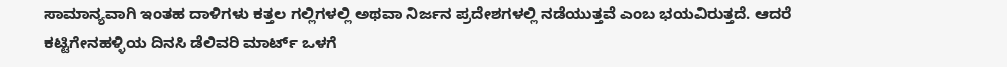ಸಾಮಾನ್ಯವಾಗಿ ಇಂತಹ ದಾಳಿಗಳು ಕತ್ತಲ ಗಲ್ಲಿಗಳಲ್ಲಿ ಅಥವಾ ನಿರ್ಜನ ಪ್ರದೇಶಗಳಲ್ಲಿ ನಡೆಯುತ್ತವೆ ಎಂಬ ಭಯವಿರುತ್ತದೆ. ಆದರೆ ಕಟ್ಟಿಗೇನಹಳ್ಳಿಯ ದಿನಸಿ ಡೆಲಿವರಿ ಮಾರ್ಟ್ ಒಳಗೆ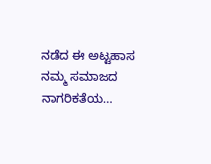ನಡೆದ ಈ ಅಟ್ಟಹಾಸ ನಮ್ಮ ಸಮಾಜದ ನಾಗರಿಕತೆಯ…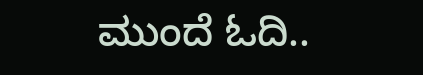ಮುಂದೆ ಓದಿ..